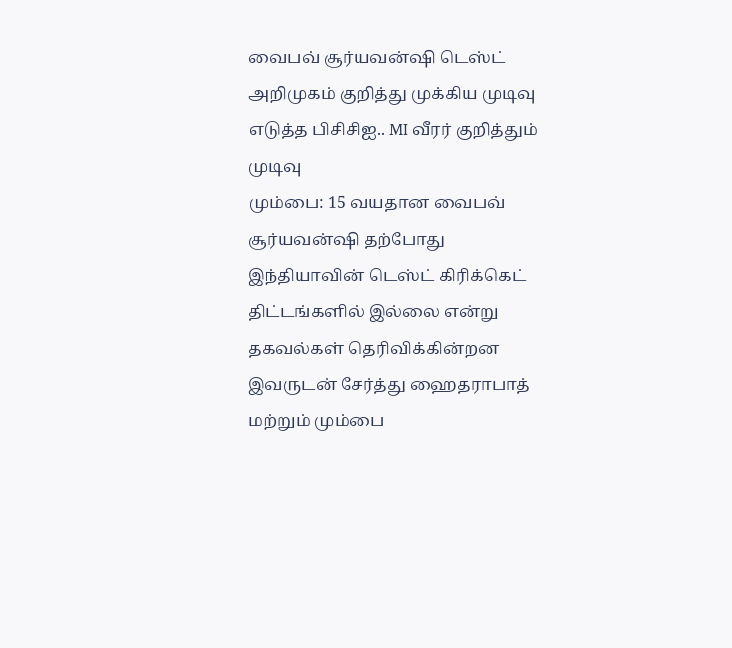வைபவ் சூர்யவன்ஷி டெஸ்ட் அறிமுகம் குறித்து முக்கிய முடிவு எடுத்த பிசிசிஐ.. MI வீரர் குறித்தும் முடிவு
மும்பை: 15 வயதான வைபவ் சூர்யவன்ஷி தற்போது இந்தியாவின் டெஸ்ட் கிரிக்கெட் திட்டங்களில் இல்லை என்று தகவல்கள் தெரிவிக்கின்றன இவருடன் சேர்த்து ஹைதராபாத் மற்றும் மும்பை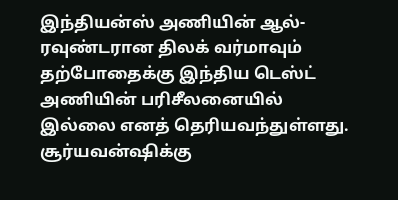இந்தியன்ஸ் அணியின் ஆல்-ரவுண்டரான திலக் வர்மாவும் தற்போதைக்கு இந்திய டெஸ்ட் அணியின் பரிசீலனையில் இல்லை எனத் தெரியவந்துள்ளது.
சூர்யவன்ஷிக்கு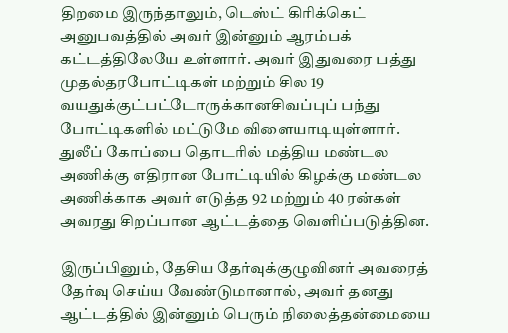திறமை இருந்தாலும், டெஸ்ட் கிரிக்கெட் அனுபவத்தில் அவர் இன்னும் ஆரம்பக் கட்டத்திலேயே உள்ளார். அவர் இதுவரை பத்து முதல்தரபோட்டிகள் மற்றும் சில 19 வயதுக்குட்பட்டோருக்கானசிவப்புப் பந்து போட்டிகளில் மட்டுமே விளையாடியுள்ளார். துலீப் கோப்பை தொடரில் மத்திய மண்டல அணிக்கு எதிரான போட்டியில் கிழக்கு மண்டல அணிக்காக அவர் எடுத்த 92 மற்றும் 40 ரன்கள் அவரது சிறப்பான ஆட்டத்தை வெளிப்படுத்தின.

இருப்பினும், தேசிய தேர்வுக்குழுவினர் அவரைத் தேர்வு செய்ய வேண்டுமானால், அவர் தனது ஆட்டத்தில் இன்னும் பெரும் நிலைத்தன்மையை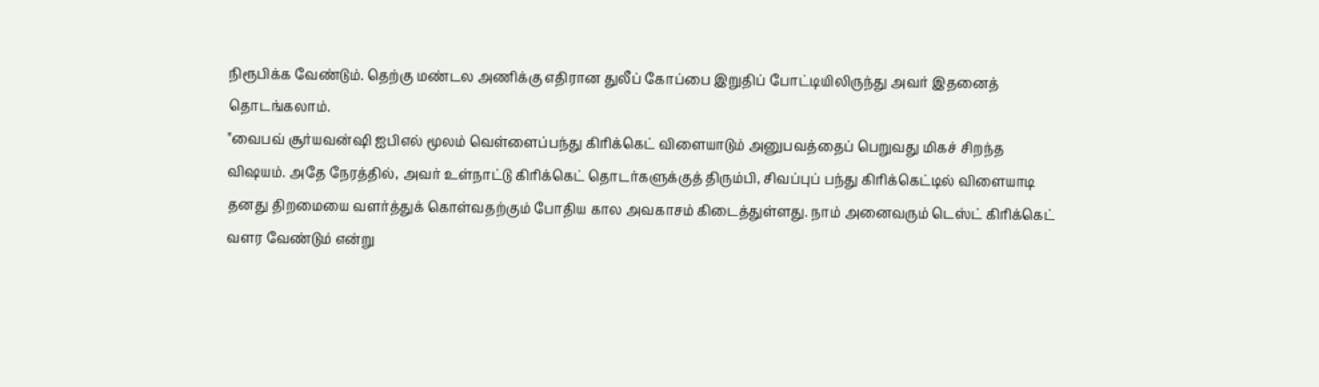நிரூபிக்க வேண்டும். தெற்கு மண்டல அணிக்கு எதிரான துலீப் கோப்பை இறுதிப் போட்டியிலிருந்து அவர் இதனைத் தொடங்கலாம்.
"வைபவ் சூர்யவன்ஷி ஐபிஎல் மூலம் வெள்ளைப்பந்து கிரிக்கெட் விளையாடும் அனுபவத்தைப் பெறுவது மிகச் சிறந்த விஷயம். அதே நேரத்தில், அவர் உள்நாட்டு கிரிக்கெட் தொடர்களுக்குத் திரும்பி, சிவப்புப் பந்து கிரிக்கெட்டில் விளையாடி தனது திறமையை வளர்த்துக் கொள்வதற்கும் போதிய கால அவகாசம் கிடைத்துள்ளது. நாம் அனைவரும் டெஸ்ட் கிரிக்கெட் வளர வேண்டும் என்று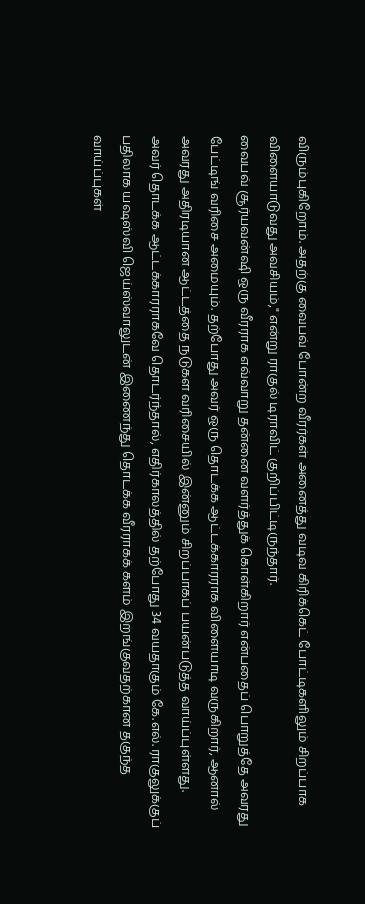விரும்புகிறோம். அதற்கு வைபவ் போன்ற வீரர்கள் அனைத்து வடிவ கிரிக்கெட் போட்டிகளிலும் சிறப்பாக விளையாடுவது அவசியம்," என்று ராகுல் டிராவிட் குறிப்பிட்டிருந்தார்.
வைபவ் சூர்யவன்ஷி ஒரு வீரராக எவ்வாறு தன்னை வளர்த்துக் கொள்கிறார் என்பதைப் பொறுத்தே அவரது பேட்டிங் வரிசை அமையும். தற்போது அவர் ஒரு தொடக்க ஆட்டக்காரராக விளையாடி வருகிறார், ஆனால் அவரது அதிரடியான ஆட்டத்தை நடுகள வரிசையில் இன்னும் சிறப்பாகப் பயன்படுத்த வாய்ப்புள்ளது.
அவர் தொடக்க ஆட்டக்காரராகவே தொடர்ந்தால், எதிர்காலத்தில் தற்போது 34 வயதாகும் கே.எல். ராகுலுக்குப் பதிலாக யஷஸ்வி ஜெய்ஸ்வாலுடன் இணைந்து தொடக்க வீரராகக் களம் இறங்குவதற்கான தகுந்த வாய்ப்புகள்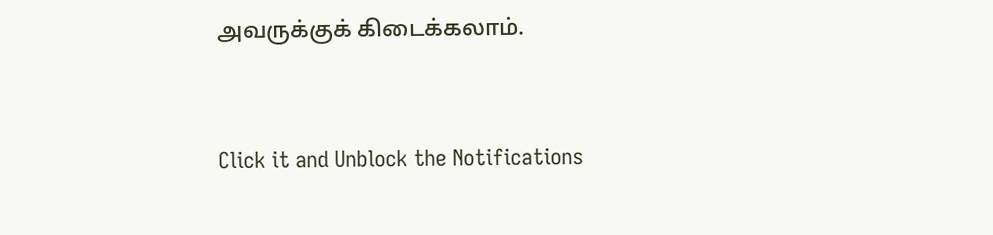அவருக்குக் கிடைக்கலாம்.


Click it and Unblock the Notifications